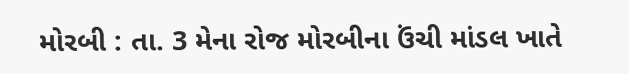મોરબી : તા. 3 મેના રોજ મોરબીના ઉંચી માંડલ ખાતે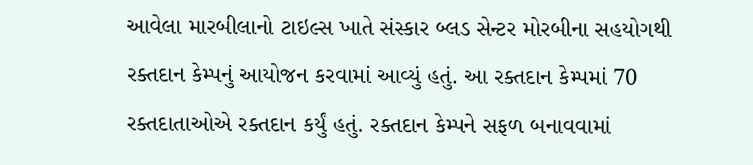આવેલા મારબીલાનો ટાઇલ્સ ખાતે સંસ્કાર બ્લડ સેન્ટર મોરબીના સહયોગથી રક્તદાન કેમ્પનું આયોજન કરવામાં આવ્યું હતું. આ રક્તદાન કેમ્પમાં 70 રક્તદાતાઓએ રક્તદાન કર્યું હતું. રક્તદાન કેમ્પને સફળ બનાવવામાં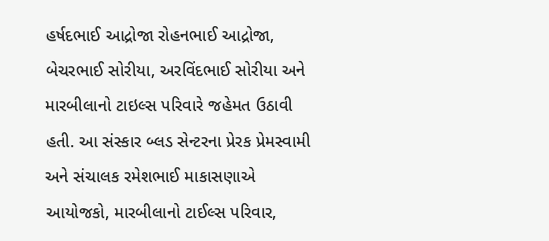હર્ષદભાઈ આદ્રોજા રોહનભાઈ આદ્રોજા, બેચરભાઈ સોરીયા, અરવિંદભાઈ સોરીયા અને મારબીલાનો ટાઇલ્સ પરિવારે જહેમત ઉઠાવી હતી. આ સંસ્કાર બ્લડ સેન્ટરના પ્રેરક પ્રેમસ્વામી અને સંચાલક રમેશભાઈ માકાસણાએ આયોજકો, મારબીલાનો ટાઈલ્સ પરિવાર,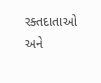રક્તદાતાઓ અને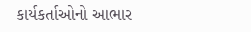કાર્યકર્તાઓનો આભાર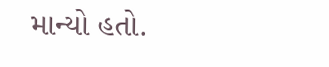માન્યો હતો.